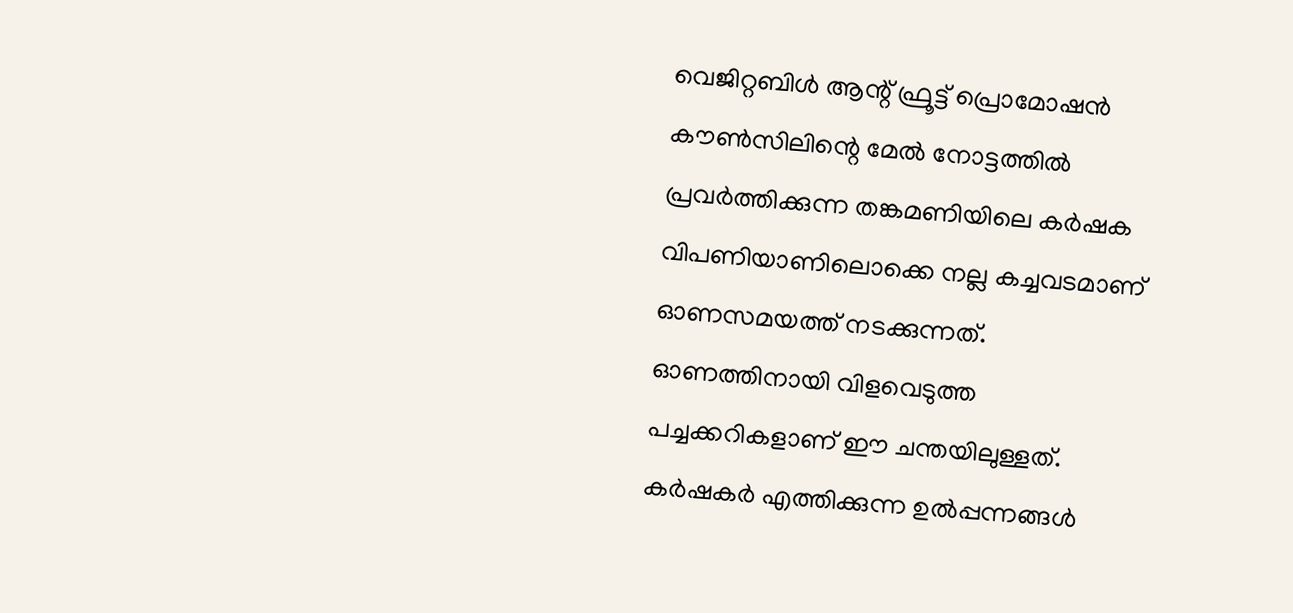വെജിറ്റബിള്‍ ആന്റ് ഫ്രൂട്ട് പ്രൊമോഷന്‍ കൗണ്‍സിലിന്റെ മേല്‍ നോട്ടത്തില്‍ പ്രവര്‍ത്തിക്കുന്ന തങ്കമണിയിലെ കര്‍ഷക വിപണിയാണിലൊക്കെ നല്ല കച്ചവടമാണ് ഓണസമയത്ത് നടക്കുന്നത്. ഓണത്തിനായി വിളവെടുത്ത പച്ചക്കറികളാണ് ഈ ചന്തയിലുള്ളത്. കര്‍ഷകര്‍ എത്തിക്കുന്ന ഉല്‍പ്പന്നങ്ങള്‍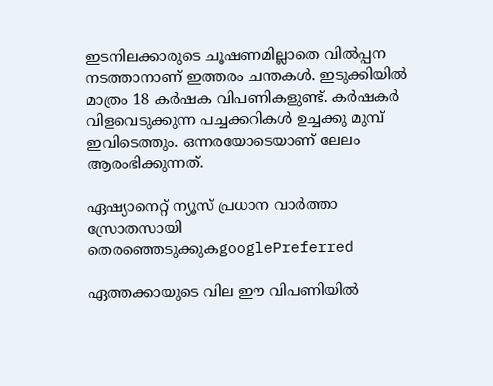ഇടനിലക്കാരുടെ ചൂഷണമില്ലാതെ വില്‍പ്പന നടത്താനാണ് ഇത്തരം ചന്തകള്‍. ഇടുക്കിയില്‍ മാത്രം 18 കര്‍ഷക വിപണികളുണ്ട്. കര്‍ഷകര്‍ വിളവെടുക്കുന്ന പച്ചക്കറികള്‍ ഉച്ചക്കു മുമ്പ് ഇവിടെത്തും. ഒന്നരയോടെയാണ് ലേലം ആരംഭിക്കുന്നത്.

ഏഷ്യാനെറ്റ് ന്യൂസ് പ്രധാന വാർത്താ സ്രോതസായി തെരഞ്ഞെടുക്കുകgooglePreferred

ഏത്തക്കായുടെ വില ഈ വിപണിയില്‍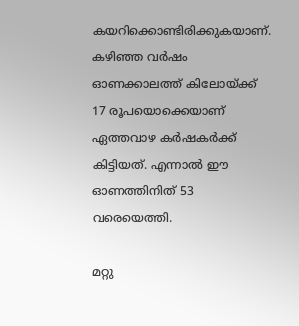കയറിക്കൊണ്ടിരിക്കുകയാണ്. കഴിഞ്ഞ വര്‍ഷം ഓണക്കാലത്ത് കിലോയ്ക്ക് 17 രൂപയൊക്കെയാണ് ഏത്തവാഴ കര്‍ഷകര്‍ക്ക് കിട്ടിയത്. എന്നാല്‍ ഈ ഓണത്തിനിത് 53 വരെയെത്തി.

മറ്റു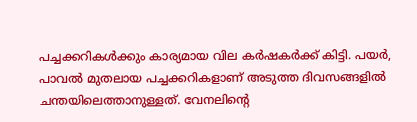പച്ചക്കറികള്‍ക്കും കാര്യമായ വില കര്‍ഷകര്‍ക്ക് കിട്ടി. പയര്‍, പാവല്‍ മുതലായ പച്ചക്കറികളാണ് അടുത്ത ദിവസങ്ങളില്‍ ചന്തയിലെത്താനുള്ളത്. വേനലിന്റെ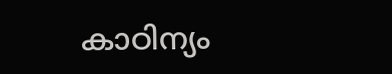കാഠിന്യം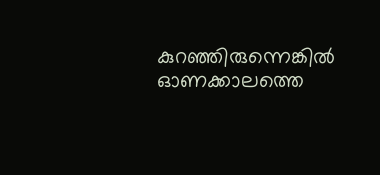കുറഞ്ഞിരുന്നെങ്കില്‍ ഓണക്കാലത്തെ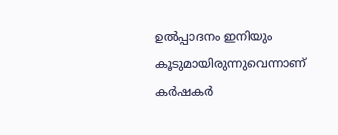ഉല്‍പ്പാദനം ഇനിയും കൂടുമായിരുന്നുവെന്നാണ് കര്‍ഷകര്‍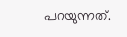പറയുന്നത്.